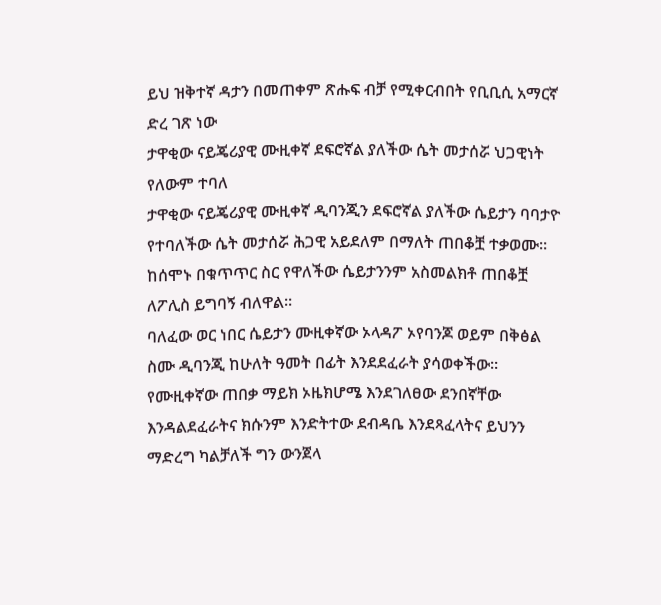ይህ ዝቅተኛ ዳታን በመጠቀም ጽሑፍ ብቻ የሚቀርብበት የቢቢሲ አማርኛ ድረ ገጽ ነው
ታዋቂው ናይጄሪያዊ ሙዚቀኛ ደፍሮኛል ያለችው ሴት መታሰሯ ህጋዊነት የለውም ተባለ
ታዋቂው ናይጄሪያዊ ሙዚቀኛ ዲባንጂን ደፍሮኛል ያለችው ሴይታን ባባታዮ የተባለችው ሴት መታሰሯ ሕጋዊ አይደለም በማለት ጠበቆቿ ተቃወሙ።
ከሰሞኑ በቁጥጥር ስር የዋለችው ሴይታንንም አስመልክቶ ጠበቆቿ ለፖሊስ ይግባኝ ብለዋል።
ባለፈው ወር ነበር ሴይታን ሙዚቀኛው ኦላዳፖ ኦየባንጆ ወይም በቅፅል ስሙ ዲባንጂ ከሁለት ዓመት በፊት እንደደፈራት ያሳወቀችው።
የሙዚቀኛው ጠበቃ ማይክ ኦዜክሆሜ እንደገለፀው ደንበኛቸው እንዳልደፈራትና ክሱንም እንድትተው ደብዳቤ እንደጻፈላትና ይህንን ማድረግ ካልቻለች ግን ውንጀላ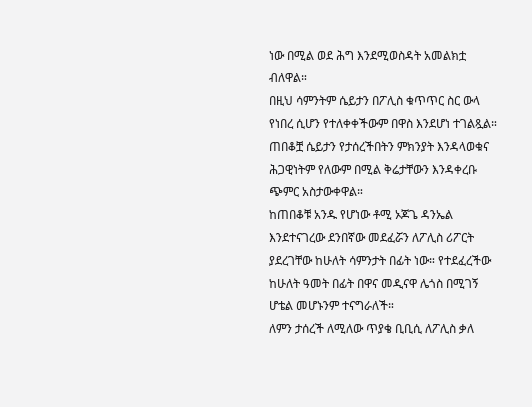ነው በሚል ወደ ሕግ እንደሚወስዳት አመልክቷ ብለዋል።
በዚህ ሳምንትም ሴይታን በፖሊስ ቁጥጥር ስር ውላ የነበረ ሲሆን የተለቀቀችውም በዋስ እንደሆነ ተገልጿል።
ጠበቆቿ ሴይታን የታሰረችበትን ምክንያት እንዳላወቁና ሕጋዊነትም የለውም በሚል ቅሬታቸውን እንዳቀረቡ ጭምር አስታውቀዋል።
ከጠበቆቹ አንዱ የሆነው ቶሚ ኦጆጌ ዳንኤል እንደተናገረው ደንበኛው መደፈሯን ለፖሊስ ሪፖርት ያደረገቸው ከሁለት ሳምንታት በፊት ነው። የተደፈረችው ከሁለት ዓመት በፊት በዋና መዲናዋ ሌጎስ በሚገኝ ሆቴል መሆኑንም ተናግራለች።
ለምን ታሰረች ለሚለው ጥያቄ ቢቢሲ ለፖሊስ ቃለ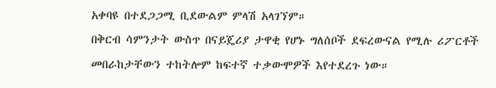አቀባዩ በተደጋጋሚ ቢደውልም ምላሽ አላገኘም።
በቅርብ ሳምንታት ውስጥ በናይጄሪያ ታዋቂ የሆኑ ግለሰቦች ደፍረውናል የሚሉ ሪፖርቶች መበራከታቸውን ተከትሎም ከፍተኛ ተቃውሞዎች እየተደረጉ ነው።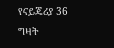የናይጄሪያ 36 ግዛት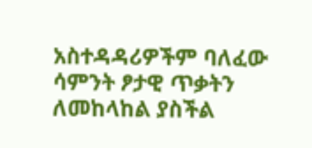አስተዳዳሪዎችም ባለፈው ሳምንት ፆታዊ ጥቃትን ለመከላከል ያስችል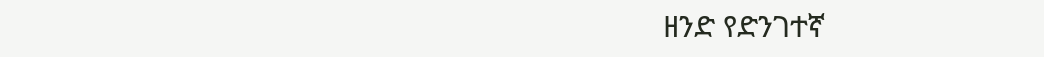ዘንድ የድንገተኛ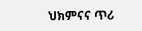ህክምናና ጥሪ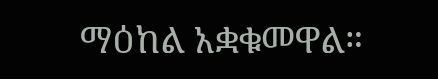ማዕከል አቋቁመዋል።